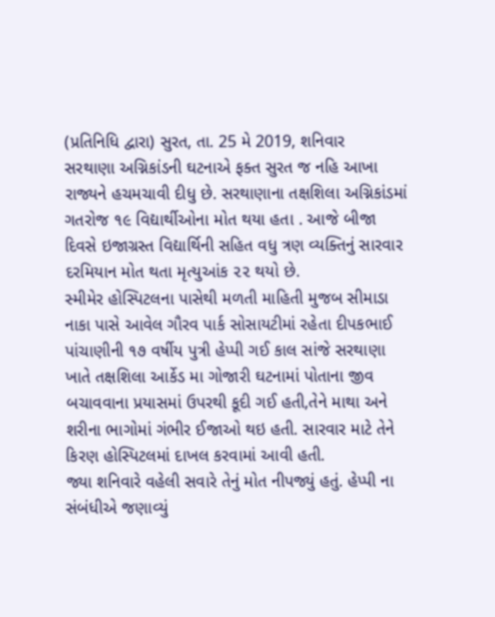(પ્રતિનિધિ દ્વારા) સુરત, તા. 25 મે 2019, શનિવાર
સરથાણા અગ્નિકાંડની ઘટનાએ ફક્ત સુરત જ નહિ આખા રાજ્યને હચમચાવી દીધુ છે. સરથાણાના તક્ષશિલા અગ્નિકાંડમાં ગતરોજ ૧૯ વિદ્યાર્થીઓના મોત થયા હતા . આજે બીજા દિવસે ઇજાગ્રસ્ત વિદ્યાર્થિની સહિત વધુ ત્રણ વ્યક્તિનું સારવાર દરમિયાન મોત થતા મૃત્યુઆંક ૨૨ થયો છે.
સ્મીમેર હોસ્પિટલના પાસેથી મળતી માહિતી મુજબ સીમાડા નાકા પાસે આવેલ ગૌરવ પાર્ક સોસાયટીમાં રહેતા દીપકભાઈ પાંચાણીની ૧૭ વર્ષીય પુત્રી હેપ્પી ગઈ કાલ સાંજે સરથાણા ખાતે તક્ષશિલા આર્કેડ મા ગોજારી ઘટનામાં પોતાના જીવ બચાવવાના પ્રયાસમાં ઉપરથી કૂદી ગઈ હતી,તેને માથા અને શરીના ભાગોમાં ગંભીર ઈજાઓ થઇ હતી. સારવાર માટે તેને કિરણ હોસ્પિટલમાં દાખલ કરવામાં આવી હતી.
જ્યા શનિવારે વહેલી સવારે તેનું મોત નીપજ્યું હતું. હેપ્પી ના સંબંધીએ જણાવ્યું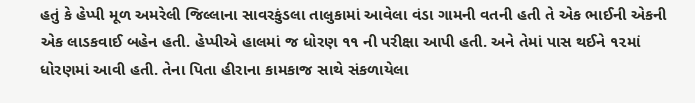હતું કે હેપ્પી મૂળ અમરેલી જિલ્લાના સાવરકુંડલા તાલુકામાં આવેલા વંડા ગામની વતની હતી તે એક ભાઈની એકની એક લાડકવાઈ બહેન હતી. હેપ્પીએ હાલમાં જ ધોરણ ૧૧ ની પરીક્ષા આપી હતી. અને તેમાં પાસ થઈને ૧૨માં ધોરણમાં આવી હતી. તેના પિતા હીરાના કામકાજ સાથે સંકળાયેલા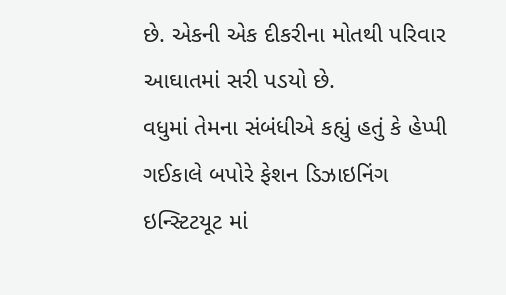છે. એકની એક દીકરીના મોતથી પરિવાર આઘાતમાં સરી પડયો છે.
વધુમાં તેમના સંબંધીએ કહ્યું હતું કે હેપ્પી ગઈકાલે બપોરે ફેશન ડિઝાઇનિંગ ઇન્સ્ટિટયૂટ માં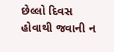છેલ્લો દિવસ હોવાથી જવાની ન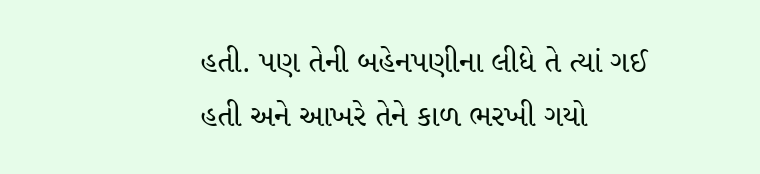હતી. પણ તેની બહેનપણીના લીધે તે ત્યાં ગઈ હતી અને આખરે તેને કાળ ભરખી ગયો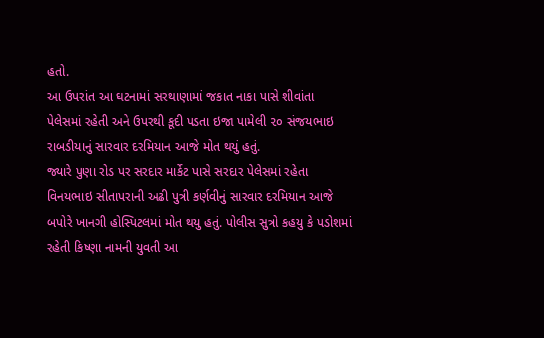હતો.
આ ઉપરાંત આ ઘટનામાં સરથાણામાં જકાત નાકા પાસે શીવાંતા પેલેસમાં રહેતી અને ઉપરથી કૂદી પડતા ઇજા પામેલી ૨૦ સંજયભાઇ રાબડીયાનું સારવાર દરમિયાન આજે મોત થયું હતું.
જ્યારે પુણા રોડ પર સરદાર માર્કેટ પાસે સરદાર પેલેસમાં રહેતા વિનયભાઇ સીતાપરાની અઢી પુત્રી કર્ણવીનું સારવાર દરમિયાન આજે બપોરે ખાનગી હોસ્પિટલમાં મોત થયુ હતું. પોલીસ સુત્રો કહયુ કે પડોશમાં રહેતી કિષ્ણા નામની યુવતી આ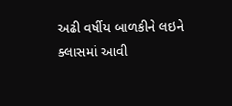અઢી વર્ષીય બાળકીને લઇને ક્લાસમાં આવી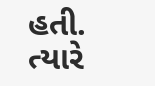હતી. ત્યારે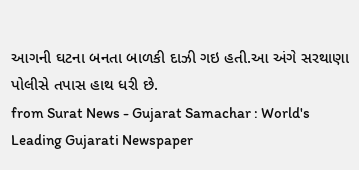આગની ઘટના બનતા બાળકી દાઝી ગઇ હતી.આ અંગે સરથાણા પોલીસે તપાસ હાથ ધરી છે.
from Surat News - Gujarat Samachar : World's Leading Gujarati Newspaper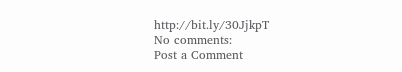http://bit.ly/30JjkpT
No comments:
Post a Comment